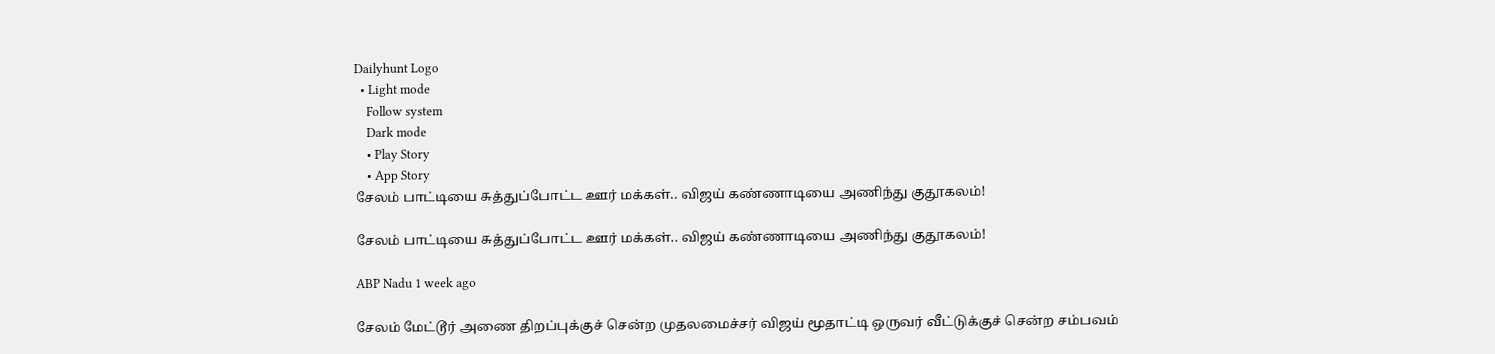Dailyhunt Logo
  • Light mode
    Follow system
    Dark mode
    • Play Story
    • App Story
சேலம் பாட்டியை சுத்துப்போட்ட ஊர் மக்கள்.. விஜய் கண்ணாடியை அணிந்து குதூகலம்!

சேலம் பாட்டியை சுத்துப்போட்ட ஊர் மக்கள்.. விஜய் கண்ணாடியை அணிந்து குதூகலம்!

ABP Nadu 1 week ago

சேலம் மேட்டூர் அணை திறப்புக்குச் சென்ற முதலமைச்சர் விஜய் மூதாட்டி ஒருவர் வீட்டுக்குச் சென்ற சம்பவம்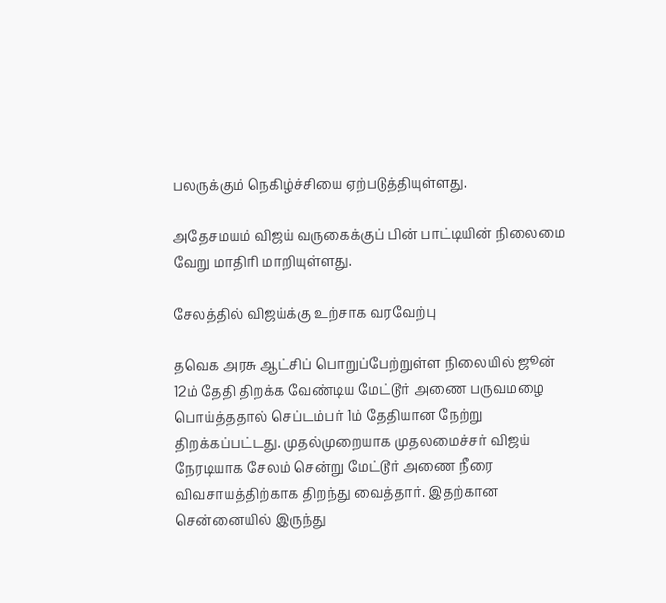பலருக்கும் நெகிழ்ச்சியை ஏற்படுத்தியுள்ளது.

அதேசமயம் விஜய் வருகைக்குப் பின் பாட்டியின் நிலைமை வேறு மாதிரி மாறியுள்ளது.

சேலத்தில் விஜய்க்கு உற்சாக வரவேற்பு

தவெக அரசு ஆட்சிப் பொறுப்பேற்றுள்ள நிலையில் ஜூன் 12ம் தேதி திறக்க வேண்டிய மேட்டூர் அணை பருவமழை பொய்த்ததால் செப்டம்பர் 1ம் தேதியான நேற்று திறக்கப்பட்டது. முதல்முறையாக முதலமைச்சர் விஜய் நேரடியாக சேலம் சென்று மேட்டூர் அணை நீரை விவசாயத்திற்காக திறந்து வைத்தார். இதற்கான சென்னையில் இருந்து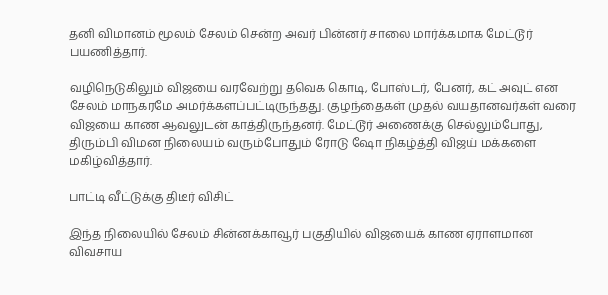தனி விமானம் மூலம் சேலம் சென்ற அவர் பின்னர் சாலை மார்க்கமாக மேட்டூர் பயணித்தார்.

வழிநெடுகிலும் விஜயை வரவேற்று தவெக கொடி, போஸ்டர், பேனர், கட் அவுட் என சேலம் மாநகரமே அமர்க்களப்பட்டிருந்தது. குழந்தைகள் முதல் வயதானவர்கள் வரை விஜயை காண ஆவலுடன் காத்திருந்தனர். மேட்டூர் அணைக்கு செல்லும்போது, திரும்பி விமன நிலையம் வரும்போதும் ரோடு ஷோ நிகழ்த்தி விஜய் மக்களை மகிழ்வித்தார்.

பாட்டி வீட்டுக்கு திடீர் விசிட்

இந்த நிலையில் சேலம் சின்னக்காவூர் பகுதியில் விஜயைக் காண ஏராளமான விவசாய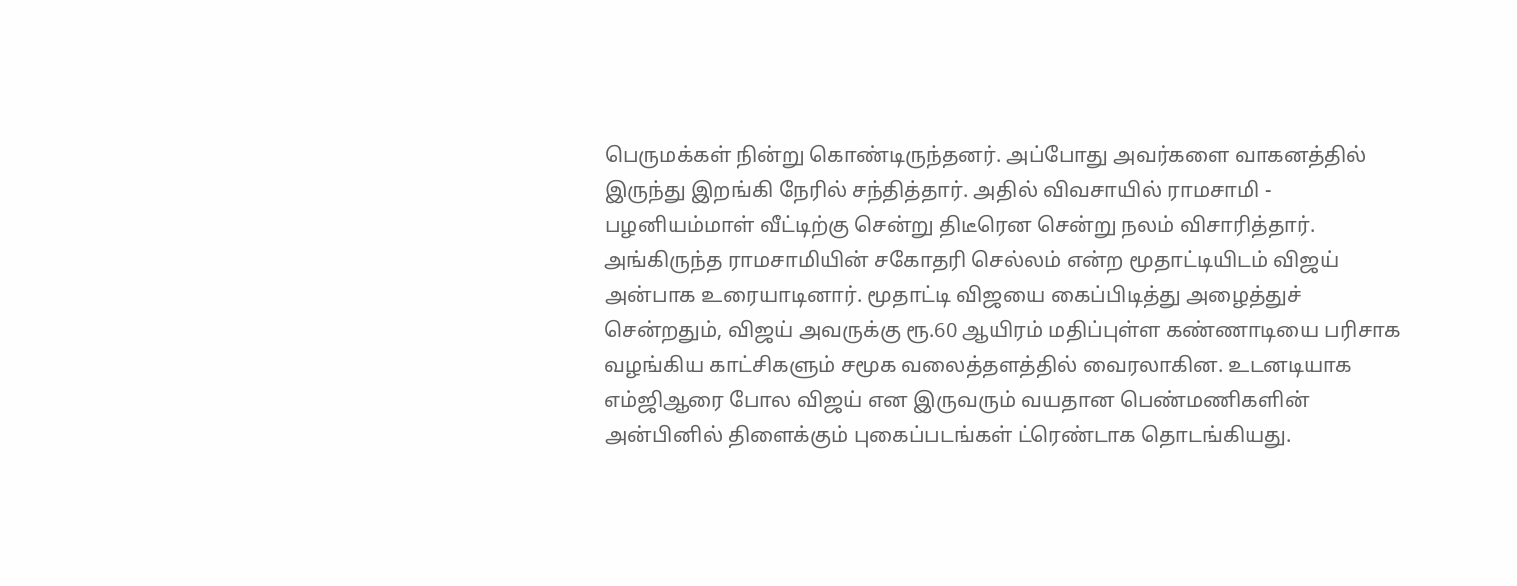பெருமக்கள் நின்று கொண்டிருந்தனர். அப்போது அவர்களை வாகனத்தில் இருந்து இறங்கி நேரில் சந்தித்தார். அதில் விவசாயில் ராமசாமி - பழனியம்மாள் வீட்டிற்கு சென்று திடீரென சென்று நலம் விசாரித்தார். அங்கிருந்த ராமசாமியின் சகோதரி செல்லம் என்ற மூதாட்டியிடம் விஜய் அன்பாக உரையாடினார். மூதாட்டி விஜயை கைப்பிடித்து அழைத்துச் சென்றதும், விஜய் அவருக்கு ரூ.60 ஆயிரம் மதிப்புள்ள கண்ணாடியை பரிசாக வழங்கிய காட்சிகளும் சமூக வலைத்தளத்தில் வைரலாகின. உடனடியாக எம்ஜிஆரை போல விஜய் என இருவரும் வயதான பெண்மணிகளின் அன்பினில் திளைக்கும் புகைப்படங்கள் ட்ரெண்டாக தொடங்கியது.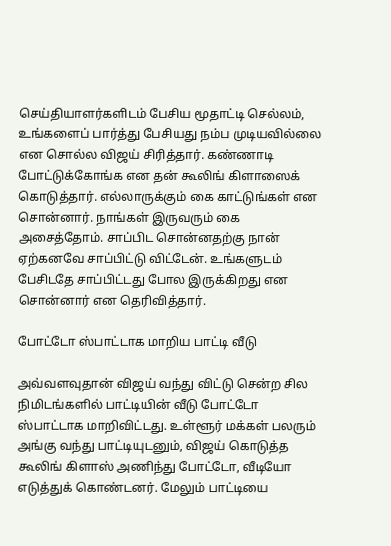செய்தியாளர்களிடம் பேசிய மூதாட்டி செல்லம், உங்களைப் பார்த்து பேசியது நம்ப முடியவில்லை என சொல்ல விஜய் சிரித்தார். கண்ணாடி போட்டுக்கோங்க என தன் கூலிங் கிளாஸைக் கொடுத்தார். எல்லாருக்கும் கை காட்டுங்கள் என சொன்னார். நாங்கள் இருவரும் கை அசைத்தோம். சாப்பிட சொன்னதற்கு நான் ஏற்கனவே சாப்பிட்டு விட்டேன். உங்களுடம் பேசிடதே சாப்பிட்டது போல இருக்கிறது என சொன்னார் என தெரிவித்தார்.

போட்டோ ஸ்பாட்டாக மாறிய பாட்டி வீடு

அவ்வளவுதான் விஜய் வந்து விட்டு சென்ற சில நிமிடங்களில் பாட்டியின் வீடு போட்டோ ஸ்பாட்டாக மாறிவிட்டது. உள்ளூர் மக்கள் பலரும் அங்கு வந்து பாட்டியுடனும், விஜய் கொடுத்த கூலிங் கிளாஸ் அணிந்து போட்டோ, வீடியோ எடுத்துக் கொண்டனர். மேலும் பாட்டியை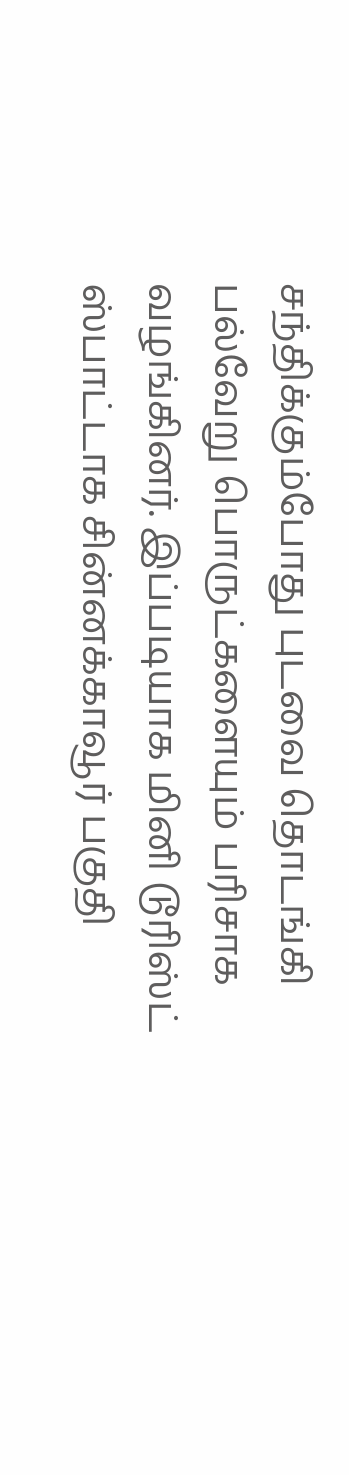சந்திக்கும்போது புடவை தொடங்கி பல்வேறு பொருட்களையும் பரிசாக வழங்கினர். இப்படியாக மினி டூரிஸ்ட் ஸ்பாட்டாக சின்னக்காவூர் பகுதி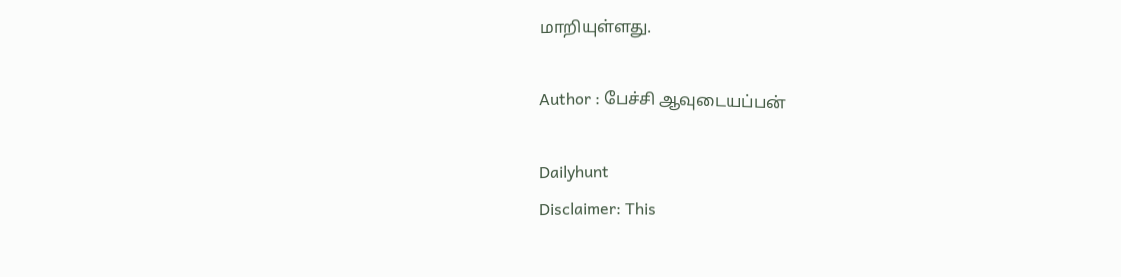மாறியுள்ளது.

Author : பேச்சி ஆவுடையப்பன்

Dailyhunt
Disclaimer: This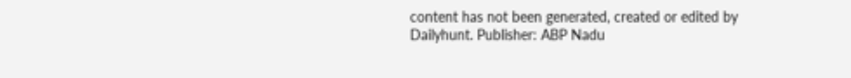content has not been generated, created or edited by Dailyhunt. Publisher: ABP Nadu